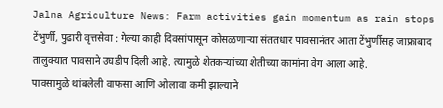Jalna Agriculture News: Farm activities gain momentum as rain stops
टेंभुर्णी, पुढारी वृत्तसेवा : गेल्या काही दिवसांपासून कोसळणाऱ्या संततधार पावसानंतर आता टेंभुर्णीसह जाफ्राबाद तालुक्यात पावसाने उघडीप दिली आहे. त्यामुळे शेतकऱ्यांच्या शेतीच्या कामांना वेग आला आहे.
पावसामुळे थांबलेली वाफसा आणि ओलावा कमी झाल्याने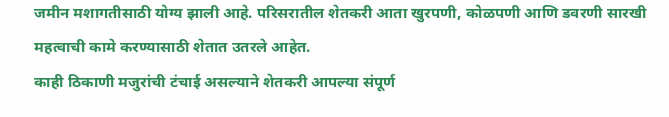जमीन मशागतीसाठी योग्य झाली आहे. परिसरातील शेतकरी आता खुरपणी, कोळपणी आणि डवरणी सारखी महत्वाची कामे करण्यासाठी शेतात उतरले आहेत.
काही ठिकाणी मजुरांची टंचाई असल्याने शेतकरी आपल्या संपूर्ण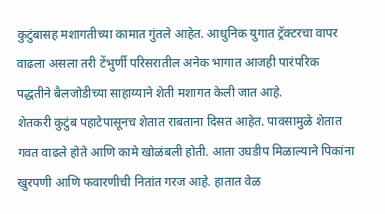कुटुंबासह मशागतीच्या कामात गुंतले आहेत. आधुनिक युगात ट्रॅक्टरचा वापर वाढला असला तरी टेंभुर्णी परिसरातील अनेक भागात आजही पारंपरिक पद्धतीने बैलजोडीच्या साहाय्याने शेती मशागत केली जात आहे.
शेतकरी कुटुंब पहाटेपासूनच शेतात राबताना दिसत आहेत. पावसामुळे शेतात गवत वाढले होते आणि कामे खोळंबली होती. आता उघडीप मिळाल्याने पिकांना खुरपणी आणि फवारणीची नितांत गरज आहे. हातात वेळ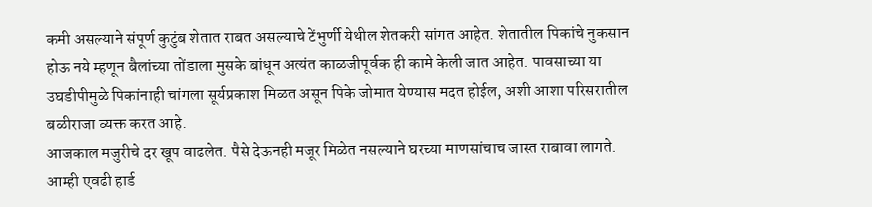कमी असल्याने संपूर्ण कुटुंब शेतात राबत असल्याचे टेंभुर्णी येथील शेतकरी सांगत आहेत. शेतातील पिकांचे नुकसान होऊ नये म्हणून बैलांच्या तोंडाला मुसके बांधून अत्यंत काळजीपूर्वक ही कामे केली जात आहेत. पावसाच्या या उघडीपीमुळे पिकांनाही चांगला सूर्यप्रकाश मिळत असून पिके जोमात येण्यास मदत होईल, अशी आशा परिसरातील बळीराजा व्यक्त करत आहे.
आजकाल मजुरीचे दर खूप वाढलेत. पैसे देऊनही मजूर मिळेत नसल्याने घरच्या माणसांचाच जास्त राबावा लागते. आम्ही एवढी हार्ड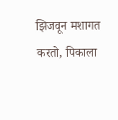झिजवून मशागत करतो, पिकाला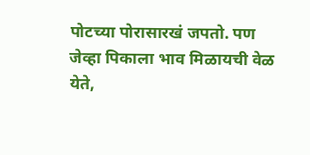पोटच्या पोरासारखं जपतो. पण जेव्हा पिकाला भाव मिळायची वेळ येते,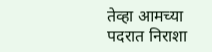तेव्हा आमच्या पदरात निराशा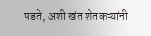पडते, अशी खंत शेतकऱ्यांनी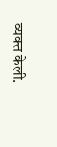व्यक्त केली.